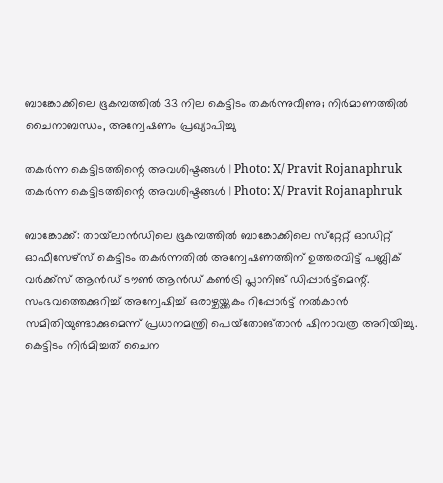ബാങ്കോക്കിലെ ഭൂകമ്പത്തിൽ 33 നില കെട്ടിടം തകർന്നുവീണു; നിർമാണത്തിൽ ചൈനാബന്ധം, അന്വേഷണം പ്രഖ്യാപിച്ചു

തകര്‍ന്ന കെട്ടിടത്തിന്റെ അവശിഷ്ടങ്ങള്‍ | Photo: X/ Pravit Rojanaphruk
തകര്‍ന്ന കെട്ടിടത്തിന്റെ അവശിഷ്ടങ്ങള്‍ | Photo: X/ Pravit Rojanaphruk

ബാങ്കോക്ക്: തായ്‌ലാന്‍ഡിലെ ഭൂകമ്പത്തില്‍ ബാങ്കോക്കിലെ സ്‌റ്റേറ്റ് ഓഡിറ്റ് ഓഫീസേഴ്‌സ് കെട്ടിടം തകര്‍ന്നതില്‍ അന്വേഷണത്തിന് ഉത്തരവിട്ട് പബ്ലിക് വര്‍ക്ക്‌സ് ആന്‍ഡ് ടൗണ്‍ ആന്‍ഡ് കണ്‍ട്രി പ്ലാനിങ് ഡിപ്പാര്‍ട്ട്‌മെന്റ്. സംഭവത്തെക്കുറിച്ച് അന്വേഷിച്ച് ഒരാഴ്ചയ്ക്കകം റിപ്പോര്‍ട്ട് നല്‍കാന്‍ സമിതിയുണ്ടാക്കുമെന്ന് പ്രധാനമന്ത്രി പെയ്‌തോങ്താന്‍ ഷിനാവത്ര അറിയിച്ചു. കെട്ടിടം നിർമിച്ചത് ചൈന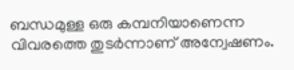ബന്ധമുള്ള ഒരു കമ്പനിയാണെന്ന വിവരത്തെ തുടർന്നാണ് അന്വേഷണം.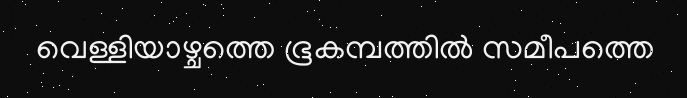വെള്ളിയാഴ്ചത്തെ ഭൂകമ്പത്തില്‍ സമീപത്തെ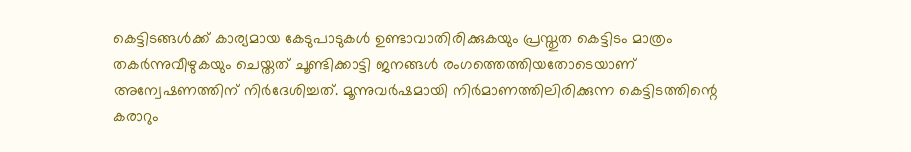കെട്ടിടങ്ങള്‍ക്ക് കാര്യമായ കേടുപാടുകള്‍ ഉണ്ടാവാതിരിക്കുകയും പ്രസ്തുത കെട്ടിടം മാത്രം തകര്‍ന്നുവീഴുകയും ചെയ്തത് ചൂണ്ടിക്കാട്ടി ജനങ്ങള്‍ രംഗത്തെത്തിയതോടെയാണ് അന്വേഷണത്തിന് നിര്‍ദേശിച്ചത്. മൂന്നുവര്‍ഷമായി നിര്‍മാണത്തിലിരിക്കുന്ന കെട്ടിടത്തിന്റെ കരാറും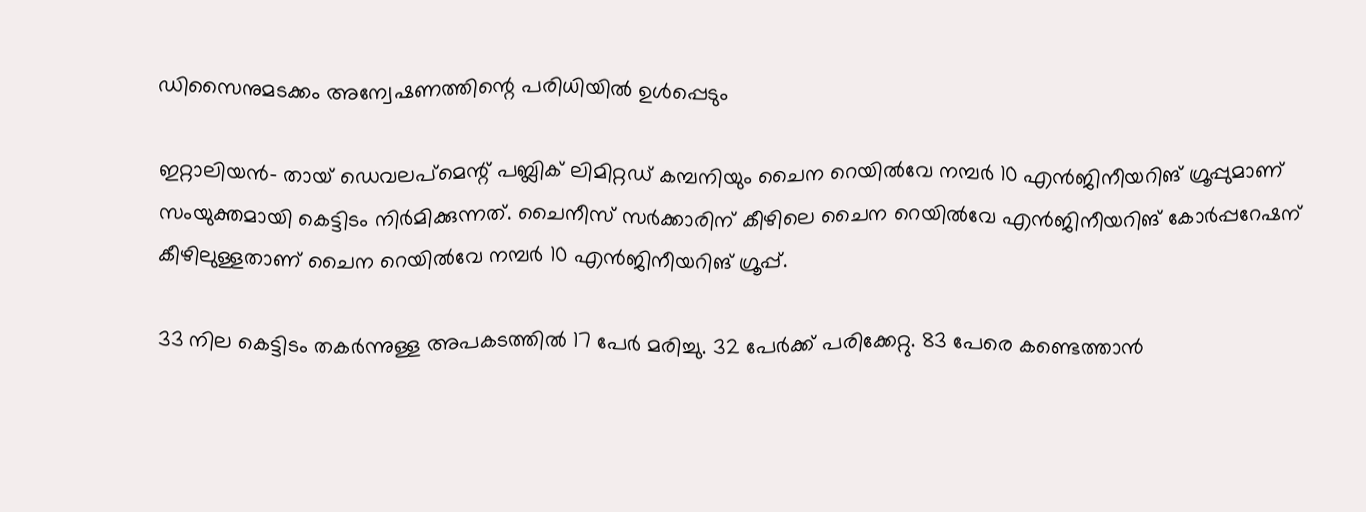ഡിസൈനുമടക്കം അന്വേഷണത്തിന്റെ പരിധിയില്‍ ഉള്‍പ്പെടും

ഇറ്റാലിയന്‍- തായ് ഡെവലപ്‌മെന്റ് പബ്ലിക് ലിമിറ്റഡ് കമ്പനിയും ചൈന റെയില്‍വേ നമ്പര്‍ 10 എന്‍ജിനീയറിങ് ഗ്രൂപ്പുമാണ് സംയുക്തമായി കെട്ടിടം നിര്‍മിക്കുന്നത്. ചൈനീസ് സര്‍ക്കാരിന് കീഴിലെ ചൈന റെയില്‍വേ എന്‍ജിനീയറിങ് കോര്‍പ്പറേഷന് കീഴിലുള്ളതാണ് ചൈന റെയില്‍വേ നമ്പര്‍ 10 എന്‍ജിനീയറിങ് ഗ്രൂപ്പ്.

33 നില കെട്ടിടം തകര്‍ന്നുള്ള അപകടത്തില്‍ 17 പേര്‍ മരിച്ചു. 32 പേര്‍ക്ക് പരിക്കേറ്റു. 83 പേരെ കണ്ടെത്താന്‍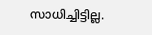സാധിച്ചിട്ടില്ല.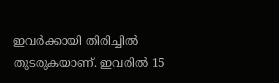ഇവര്‍ക്കായി തിരിച്ചില്‍ തുടരുകയാണ്. ഇവരില്‍ 15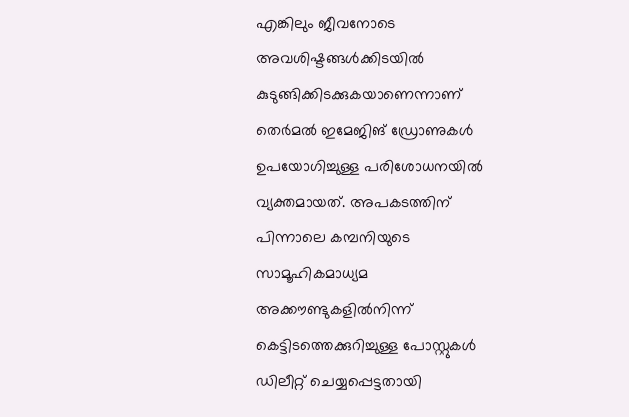എങ്കിലും ജീവനോടെ അവശിഷ്ടങ്ങള്‍ക്കിടയില്‍ കുടുങ്ങിക്കിടക്കുകയാണെന്നാണ് തെര്‍മല്‍ ഇമേജിങ് ഡ്രോണുകള്‍ ഉപയോഗിച്ചുള്ള പരിശോധനയില്‍ വ്യക്തമായത്. അപകടത്തിന് പിന്നാലെ കമ്പനിയുടെ സാമൂഹികമാധ്യമ അക്കൗണ്ടുകളില്‍നിന്ന് കെട്ടിടത്തെക്കുറിച്ചുള്ള പോസ്റ്റുകള്‍ ഡിലീറ്റ് ചെയ്യപ്പെട്ടതായി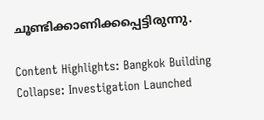ചൂണ്ടിക്കാണിക്കപ്പെട്ടിരുന്നു.

Content Highlights: Bangkok Building Collapse: Investigation Launched